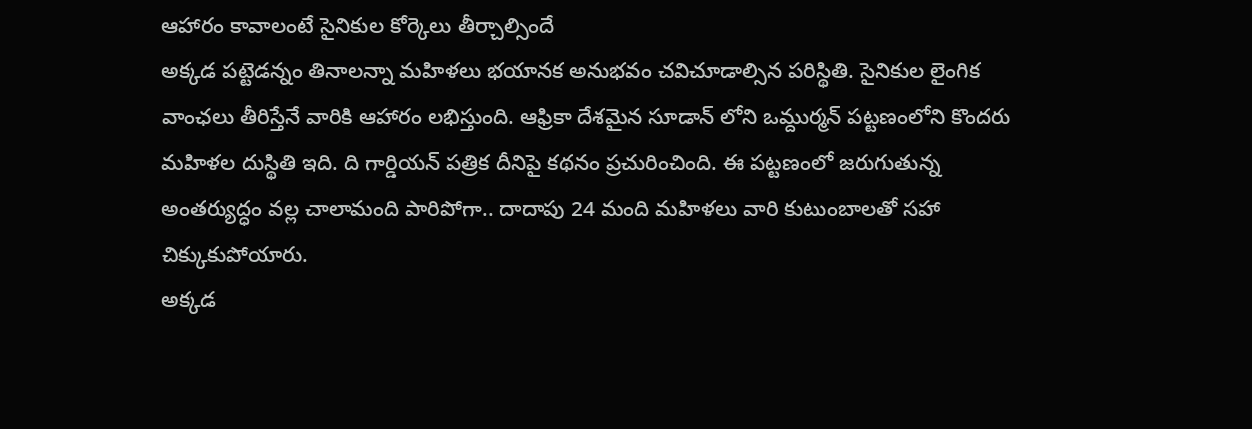ఆహారం కావాలంటే సైనికుల కోర్కెలు తీర్చాల్సిందే
అక్కడ పట్టెడన్నం తినాలన్నా మహిళలు భయానక అనుభవం చవిచూడాల్సిన పరిస్థితి. సైనికుల లైంగిక వాంఛలు తీరిస్తేనే వారికి ఆహారం లభిస్తుంది. ఆఫ్రికా దేశమైన సూడాన్ లోని ఒమ్దుర్మన్ పట్టణంలోని కొందరు మహిళల దుస్థితి ఇది. ది గార్డియన్ పత్రిక దీనిపై కథనం ప్రచురించింది. ఈ పట్టణంలో జరుగుతున్న అంతర్యుద్ధం వల్ల చాలామంది పారిపోగా.. దాదాపు 24 మంది మహిళలు వారి కుటుంబాలతో సహా చిక్కుకుపోయారు.
అక్కడ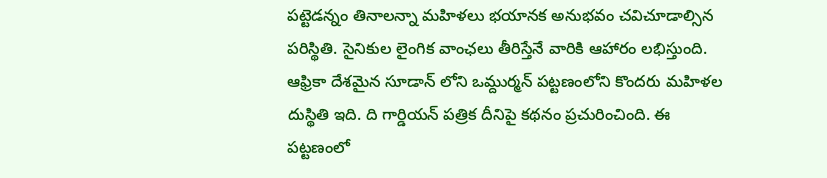పట్టెడన్నం తినాలన్నా మహిళలు భయానక అనుభవం చవిచూడాల్సిన పరిస్థితి. సైనికుల లైంగిక వాంఛలు తీరిస్తేనే వారికి ఆహారం లభిస్తుంది. ఆఫ్రికా దేశమైన సూడాన్ లోని ఒమ్దుర్మన్ పట్టణంలోని కొందరు మహిళల దుస్థితి ఇది. ది గార్డియన్ పత్రిక దీనిపై కథనం ప్రచురించింది. ఈ పట్టణంలో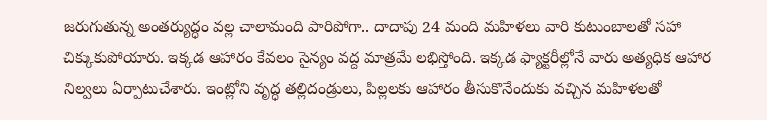జరుగుతున్న అంతర్యుద్ధం వల్ల చాలామంది పారిపోగా.. దాదాపు 24 మంది మహిళలు వారి కుటుంబాలతో సహా చిక్కుకుపోయారు. ఇక్కడ ఆహారం కేవలం సైన్యం వద్ద మాత్రమే లభిస్తోంది. ఇక్కడ ఫ్యాక్టరీల్లోనే వారు అత్యధిక ఆహార నిల్వలు ఏర్పాటుచేశారు. ఇంట్లోని వృద్ధ తల్లిదండ్రులు, పిల్లలకు ఆహారం తీసుకొనేందుకు వచ్చిన మహిళలతో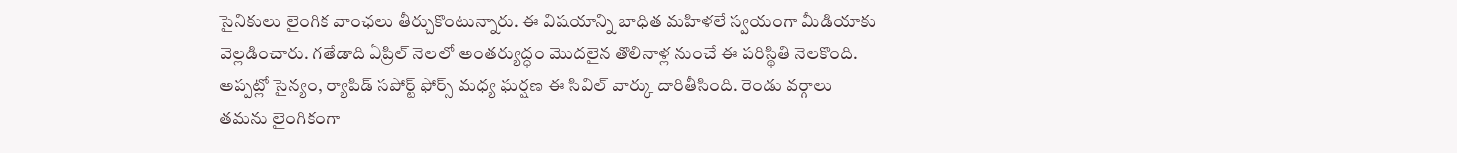సైనికులు లైంగిక వాంఛలు తీర్చుకొంటున్నారు. ఈ విషయాన్ని బాధిత మహిళలే స్వయంగా మీడియాకు వెల్లడించారు. గతేడాది ఏప్రిల్ నెలలో అంతర్యుద్ధం మొదలైన తొలినాళ్ల నుంచే ఈ పరిస్థితి నెలకొంది. అప్పట్లో సైన్యం, ర్యాపిడ్ సపోర్ట్ ఫోర్స్ మధ్య ఘర్షణ ఈ సివిల్ వార్కు దారితీసింది. రెండు వర్గాలు తమను లైంగికంగా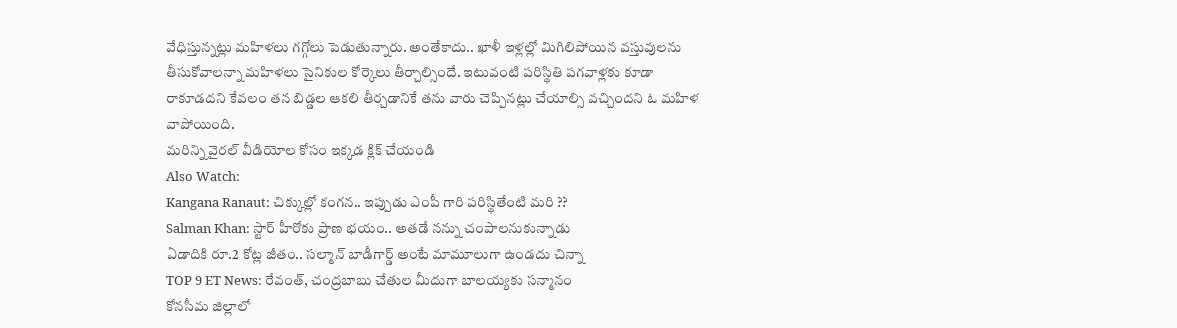వేధిస్తున్నట్లు మహిళలు గగ్గోలు పెడుతున్నారు. అంతేకాదు.. ఖాళీ ఇళ్లల్లో మిగిలిపోయిన వస్తువులను తీసుకోవాలన్నా మహిళలు సైనికుల కోర్కెలు తీర్చాల్సిందే. ఇటువంటి పరిస్థితి పగవాళ్లకు కూడా రాకూడదని కేవలం తన బిడ్డల ఆకలి తీర్చడానికే తను వారు చెప్పినట్లు చేయాల్సి వచ్చిందని ఓ మహిళ వాపోయింది.
మరిన్ని వైరల్ వీడియోల కోసం ఇక్కడ క్లిక్ చేయండి
Also Watch:
Kangana Ranaut: చిక్కుల్లో కంగన.. ఇప్పుడు ఎంపీ గారి పరిస్థితేంటి మరి ??
Salman Khan: స్టార్ హీరోకు ప్రాణ భయం.. అతడే నన్ను చంపాలనుకున్నాడు
ఏడాదికి రూ.2 కోట్ల జీతం.. సల్మాన్ బాడీగార్డ్ అంటే మామూలుగా ఉండదు చిన్నా
TOP 9 ET News: రేవంత్, చంద్రబాబు చేతుల మీదుగా బాలయ్యకు సన్మానం
కోనసీమ జిల్లాలో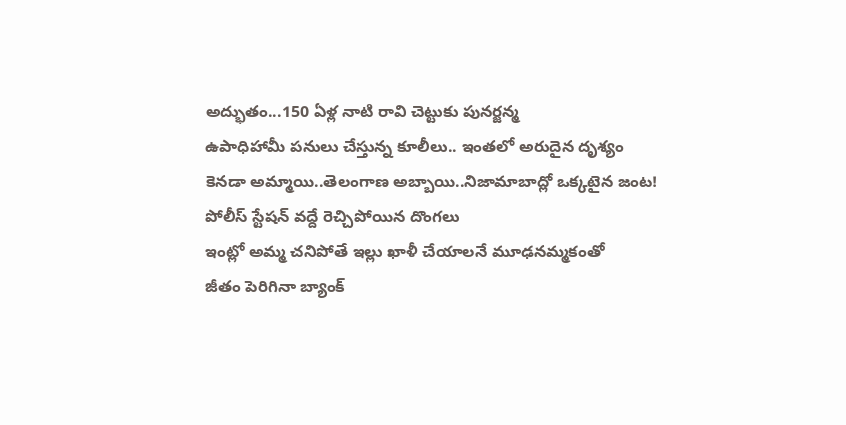అద్భుతం...150 ఏళ్ల నాటి రావి చెట్టుకు పునర్జన్మ
ఉపాధిహామీ పనులు చేస్తున్న కూలీలు.. ఇంతలో అరుదైన దృశ్యం
కెనడా అమ్మాయి..తెలంగాణ అబ్బాయి..నిజామాబాద్లో ఒక్కటైన జంట!
పోలీస్ స్టేషన్ వద్దే రెచ్చిపోయిన దొంగలు
ఇంట్లో అమ్మ చనిపోతే ఇల్లు ఖాళీ చేయాలనే మూఢనమ్మకంతో
జీతం పెరిగినా బ్యాంక్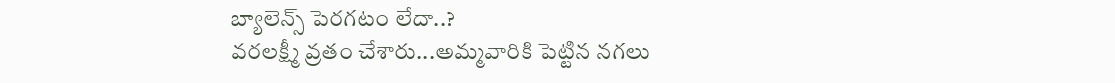బ్యాలెన్స్ పెరగటం లేదా..?
వరలక్ష్మీ వ్రతం చేశారు...అమ్మవారికి పెట్టిన నగలు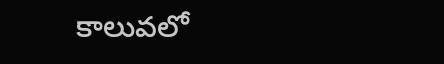కాలువలో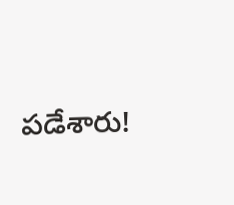పడేశారు!